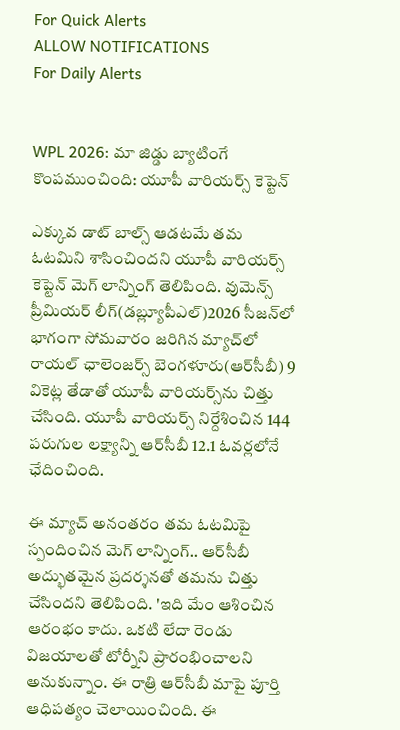For Quick Alerts
ALLOW NOTIFICATIONS
For Daily Alerts


WPL 2026: మా జిడ్డు బ్యాటింగే కొంపముంచింది: యూపీ వారియర్స్ కెప్టెన్

ఎక్కువ డాట్ బాల్స్ ఆడటమే తమ ఓటమిని శాసించిందని యూపీ వారియర్స్ కెప్టెన్ మెగ్ లాన్నింగ్ తెలిపింది. వుమెన్స్ ప్రీమియర్ లీగ్(డబ్ల్యూపీఎల్)2026 సీజన్‌లో భాగంగా సోమవారం జరిగిన మ్యాచ్‌లో రాయల్ ఛాలెంజర్స్ బెంగళూరు(ఆర్‌‌సీబీ) 9 వికెట్ల తేడాతో యూపీ వారియర్స్‌ను చిత్తు చేసింది. యూపీ వారియర్స్ నిర్దేశించిన 144 పరుగుల లక్ష్యాన్ని ఆర్‌సీబీ 12.1 ఓవర్లలోనే ఛేదించింది.

ఈ మ్యాచ్ అనంతరం తమ ఓటమిపై స్పందించిన మెగ్ లాన్నింగ్.. ఆర్‌సీబీ అద్భుతమైన ప్రదర్శనతో తమను చిత్తు చేసిందని తెలిపింది. 'ఇది మేం ఆశించిన ఆరంభం కాదు. ఒకటి లేదా రెండు విజయాలతో టోర్నీని ప్రారంభించాలని అనుకున్నాం. ఈ రాత్రి ఆర్‌సీబీ‌ మాపై పూర్తి ఆధిపత్యం చెలాయించింది. ఈ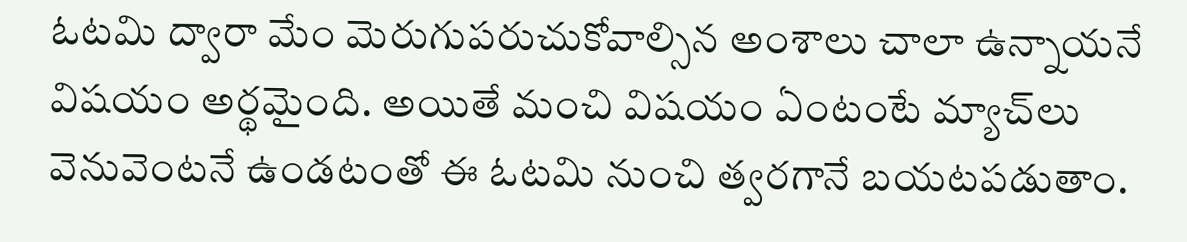ఓటమి ద్వారా మేం మెరుగుపరుచుకోవాల్సిన అంశాలు చాలా ఉన్నాయనే విషయం అర్థమైంది. అయితే మంచి విషయం ఏంటంటే మ్యాచ్‌లు వెనువెంటనే ఉండటంతో ఈ ఓటమి నుంచి త్వరగానే బయటపడుతాం.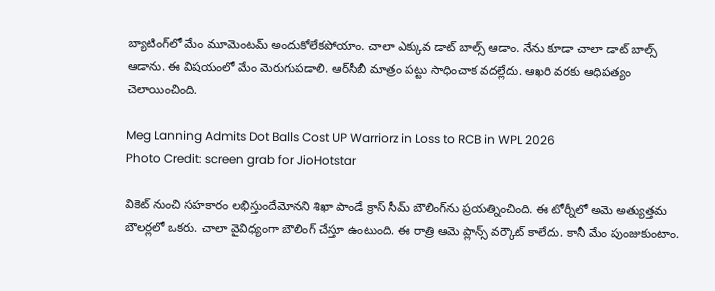బ్యాటింగ్‌లో మేం మూమెంటమ్ అందుకోలేకపోయాం. చాలా ఎక్కువ డాట్ బాల్స్ ఆడాం. నేను కూడా చాలా డాట్ బాల్స్ ఆడాను. ఈ విషయంలో మేం మెరుగుపడాలి. ఆర్‌సీబీ మాత్రం పట్టు సాధించాక వదల్లేదు. ఆఖరి వరకు ఆధిపత్యం చెలాయించింది.

Meg Lanning Admits Dot Balls Cost UP Warriorz in Loss to RCB in WPL 2026
Photo Credit: screen grab for JioHotstar

వికెట్ నుంచి సహకారం లభిస్తుందేమోనని శిఖా పాండే క్రాస్ సీమ్ బౌలింగ్‌ను ప్రయత్నించింది. ఈ టోర్నీలో అమె అత్యుత్తమ బౌలర్లలో ఒకరు. చాలా వైవిధ్యంగా బౌలింగ్ చేస్తూ ఉంటుంది. ఈ రాత్రి ఆమె ప్లాన్స్ వర్కౌట్ కాలేదు. కానీ మేం పుంజుకుంటాం.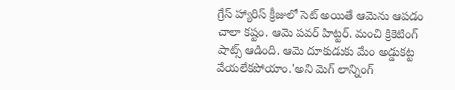గ్రేస్ హ్యారిస్ క్రీజులో సెట్ అయితే ఆమెను ఆపడం చాలా కష్టం. ఆమె పవర్ హిట్టర్. మంచి క్రికెటింగ్ షాట్స్ ఆడింది. ఆమె దూకుడుకు మేం అడ్డుకట్ట వేయలేకపోయాం.'అని మెగ్ లాన్నింగ్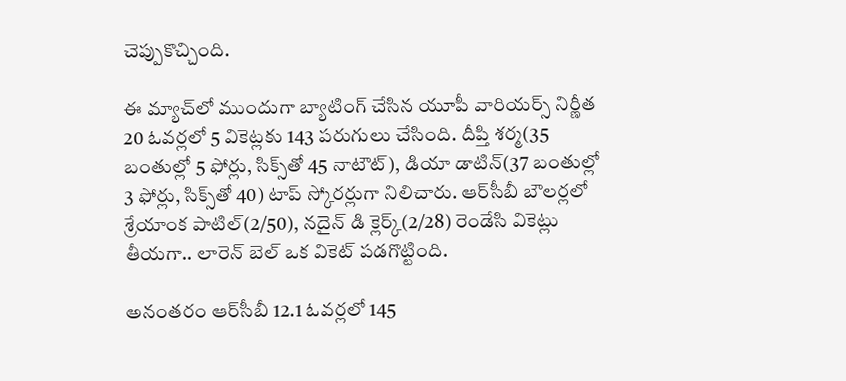చెప్పుకొచ్చింది.

ఈ మ్యాచ్‌లో ముందుగా బ్యాటింగ్ చేసిన యూపీ వారియర్స్ నిర్ణీత 20 ఓవర్లలో 5 వికెట్లకు 143 పరుగులు చేసింది. దీప్తి శర్మ(35 బంతుల్లో 5 ఫోర్లు, సిక్స్‌తో 45 నాటౌట్), డియా డాటిన్(37 బంతుల్లో 3 ఫోర్లు, సిక్స్‌తో 40) టాప్ స్కోరర్లుగా నిలిచారు. ఆర్‌సీబీ బౌలర్లలో శ్రేయాంక పాటిల్(2/50), నదైన్ డి క్లెర్క్(2/28) రెండేసి వికెట్లు తీయగా.. లారెన్ బెల్ ఒక వికెట్ పడగొట్టింది.

అనంతరం ఆర్‌సీబీ 12.1 ఓవర్లలో 145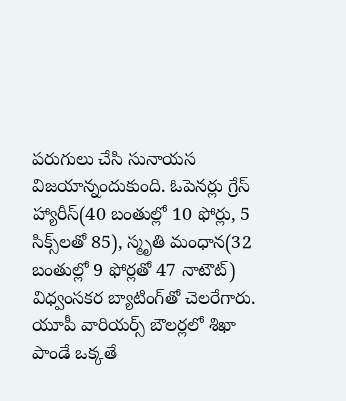పరుగులు చేసి సునాయస విజయాన్నందుకుంది. ఓపెనర్లు గ్రేస్ హ్యారీస్(40 బంతుల్లో 10 ఫోర్లు, 5 సిక్స్‌లతో 85), స్మృతి మంధాన(32 బంతుల్లో 9 ఫోర్లతో 47 నాటౌట్) విధ్వంసకర బ్యాటింగ్‌తో చెలరేగారు. యూపీ వారియర్స్ బౌలర్లలో శిఖా పాండే ఒక్కతే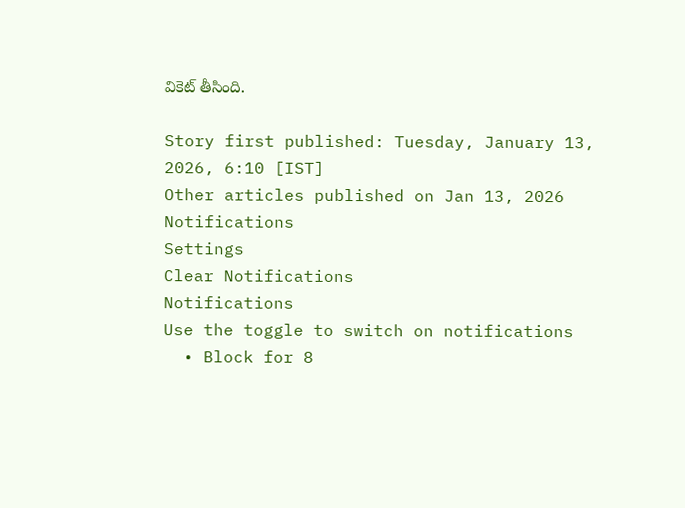వికెట్ తీసింది.

Story first published: Tuesday, January 13, 2026, 6:10 [IST]
Other articles published on Jan 13, 2026
Notifications
Settings
Clear Notifications
Notifications
Use the toggle to switch on notifications
  • Block for 8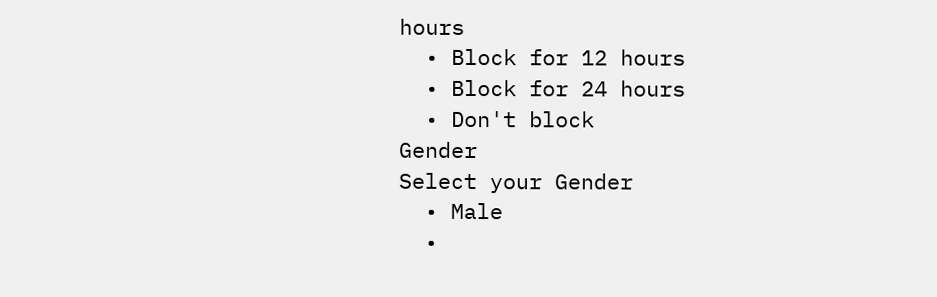hours
  • Block for 12 hours
  • Block for 24 hours
  • Don't block
Gender
Select your Gender
  • Male
  •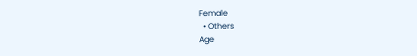Female
  • Others
Age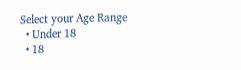Select your Age Range
  • Under 18
  • 18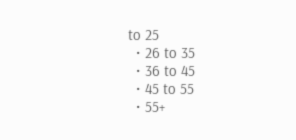to 25
  • 26 to 35
  • 36 to 45
  • 45 to 55
  • 55+